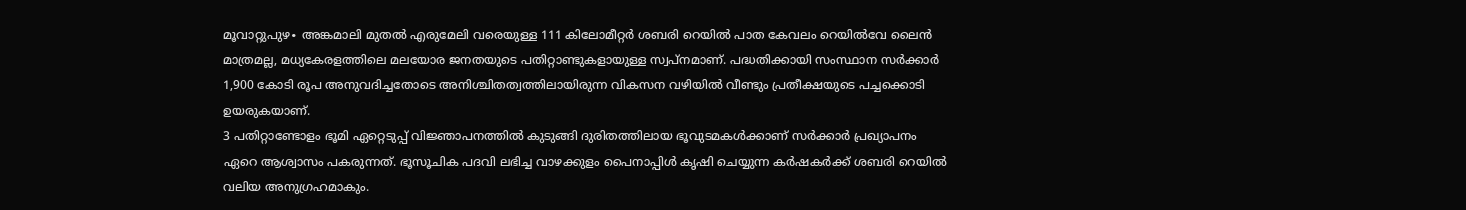മൂവാറ്റുപുഴ∙ അങ്കമാലി മുതൽ എരുമേലി വരെയുള്ള 111 കിലോമീറ്റർ ശബരി റെയിൽ പാത കേവലം റെയിൽവേ ലൈൻ മാത്രമല്ല, മധ്യകേരളത്തിലെ മലയോര ജനതയുടെ പതിറ്റാണ്ടുകളായുള്ള സ്വപ്നമാണ്. പദ്ധതിക്കായി സംസ്ഥാന സർക്കാർ 1,900 കോടി രൂപ അനുവദിച്ചതോടെ അനിശ്ചിതത്വത്തിലായിരുന്ന വികസന വഴിയിൽ വീണ്ടും പ്രതീക്ഷയുടെ പച്ചക്കൊടി ഉയരുകയാണ്.
3 പതിറ്റാണ്ടോളം ഭൂമി ഏറ്റെടുപ്പ് വിജ്ഞാപനത്തിൽ കുടുങ്ങി ദുരിതത്തിലായ ഭൂവുടമകൾക്കാണ് സർക്കാർ പ്രഖ്യാപനം ഏറെ ആശ്വാസം പകരുന്നത്. ഭൂസൂചിക പദവി ലഭിച്ച വാഴക്കുളം പൈനാപ്പിൾ കൃഷി ചെയ്യുന്ന കർഷകർക്ക് ശബരി റെയിൽ വലിയ അനുഗ്രഹമാകും.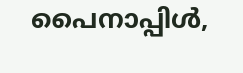പൈനാപ്പിൾ,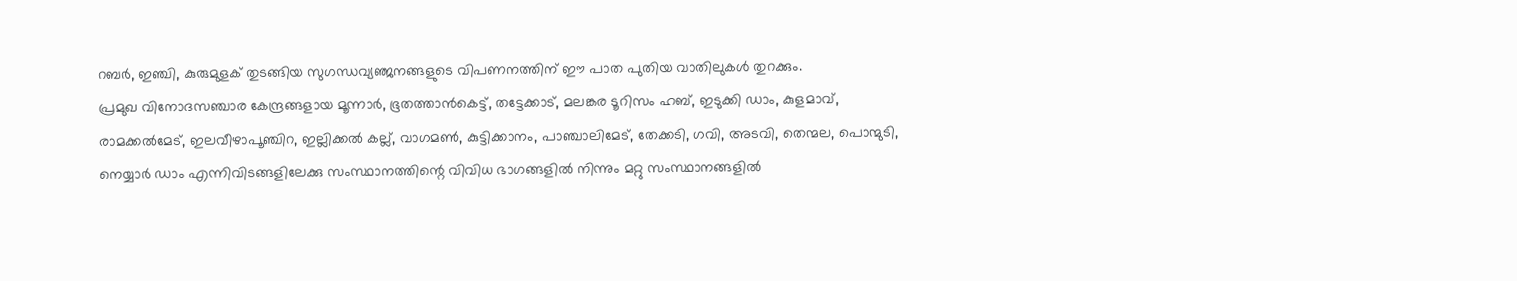റബർ, ഇഞ്ചി, കുരുമുളക് തുടങ്ങിയ സുഗന്ധവ്യഞ്ജനങ്ങളുടെ വിപണനത്തിന് ഈ പാത പുതിയ വാതിലുകൾ തുറക്കും.
പ്രമുഖ വിനോദസഞ്ചാര കേന്ദ്രങ്ങളായ മൂന്നാർ, ഭൂതത്താൻകെട്ട്, തട്ടേക്കാട്, മലങ്കര ടൂറിസം ഹബ്, ഇടുക്കി ഡാം, കുളമാവ്, രാമക്കൽമേട്, ഇലവീഴാപൂഞ്ചിറ, ഇല്ലിക്കൽ കല്ല്, വാഗമൺ, കുട്ടിക്കാനം, പാഞ്ചാലിമേട്, തേക്കടി, ഗവി, അടവി, തെന്മല, പൊന്മുടി, നെയ്യാർ ഡാം എന്നിവിടങ്ങളിലേക്കു സംസ്ഥാനത്തിന്റെ വിവിധ ഭാഗങ്ങളിൽ നിന്നും മറ്റു സംസ്ഥാനങ്ങളിൽ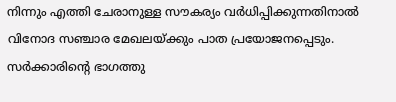നിന്നും എത്തി ചേരാനുള്ള സൗകര്യം വർധിപ്പിക്കുന്നതിനാൽ വിനോദ സഞ്ചാര മേഖലയ്ക്കും പാത പ്രയോജനപ്പെടും. സർക്കാരിന്റെ ഭാഗത്തു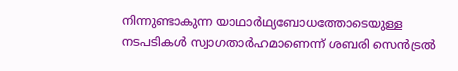നിന്നുണ്ടാകുന്ന യാഥാർഥ്യബോധത്തോടെയുള്ള നടപടികൾ സ്വാഗതാർഹമാണെന്ന് ശബരി സെൻട്രൽ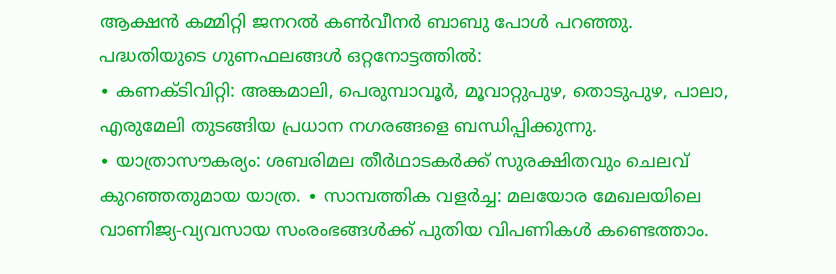ആക്ഷൻ കമ്മിറ്റി ജനറൽ കൺവീനർ ബാബു പോൾ പറഞ്ഞു.
പദ്ധതിയുടെ ഗുണഫലങ്ങൾ ഒറ്റനോട്ടത്തിൽ:
∙ കണക്ടിവിറ്റി: അങ്കമാലി, പെരുമ്പാവൂർ, മൂവാറ്റുപുഴ, തൊടുപുഴ, പാലാ, എരുമേലി തുടങ്ങിയ പ്രധാന നഗരങ്ങളെ ബന്ധിപ്പിക്കുന്നു.
∙ യാത്രാസൗകര്യം: ശബരിമല തീർഥാടകർക്ക് സുരക്ഷിതവും ചെലവ് കുറഞ്ഞതുമായ യാത്ര. ∙ സാമ്പത്തിക വളർച്ച: മലയോര മേഖലയിലെ വാണിജ്യ-വ്യവസായ സംരംഭങ്ങൾക്ക് പുതിയ വിപണികൾ കണ്ടെത്താം.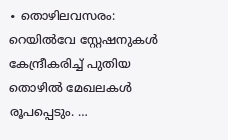∙ തൊഴിലവസരം: റെയിൽവേ സ്റ്റേഷനുകൾ കേന്ദ്രീകരിച്ച് പുതിയ തൊഴിൽ മേഖലകൾ രൂപപ്പെടും. …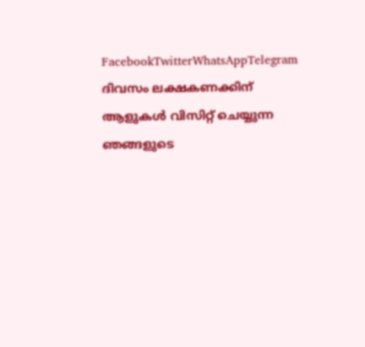FacebookTwitterWhatsAppTelegram
ദിവസം ലക്ഷകണക്കിന് ആളുകൾ വിസിറ്റ് ചെയ്യുന്ന ഞങ്ങളുടെ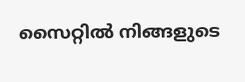സൈറ്റിൽ നിങ്ങളുടെ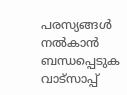പരസ്യങ്ങൾ നൽകാൻ ബന്ധപ്പെടുക വാട്സാപ്പ്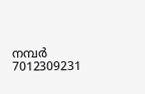നമ്പർ 7012309231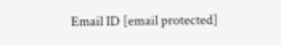Email ID [email protected]